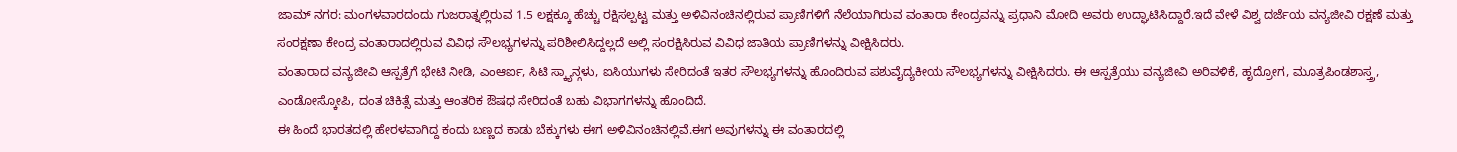ಜಾಮ್ ನಗರ: ಮಂಗಳವಾರದಂದು ಗುಜರಾತ್ನಲ್ಲಿರುವ 1.5 ಲಕ್ಷಕ್ಕೂ ಹೆಚ್ಚು ರಕ್ಷಿಸಲ್ಪಟ್ಟ ಮತ್ತು ಅಳಿವಿನಂಚಿನಲ್ಲಿರುವ ಪ್ರಾಣಿಗಳಿಗೆ ನೆಲೆಯಾಗಿರುವ ವಂತಾರಾ ಕೇಂದ್ರವನ್ನು ಪ್ರಧಾನಿ ಮೋದಿ ಅವರು ಉದ್ಘಾಟಿಸಿದ್ದಾರೆ.ಇದೆ ವೇಳೆ ವಿಶ್ವ ದರ್ಜೆಯ ವನ್ಯಜೀವಿ ರಕ್ಷಣೆ ಮತ್ತು ಸಂರಕ್ಷಣಾ ಕೇಂದ್ರ ವಂತಾರಾದಲ್ಲಿರುವ ವಿವಿಧ ಸೌಲಭ್ಯಗಳನ್ನು ಪರಿಶೀಲಿಸಿದ್ದಲ್ಲದೆ ಅಲ್ಲಿ ಸಂರಕ್ಷಿಸಿರುವ ವಿವಿಧ ಜಾತಿಯ ಪ್ರಾಣಿಗಳನ್ನು ವೀಕ್ಷಿಸಿದರು.
ವಂತಾರಾದ ವನ್ಯಜೀವಿ ಆಸ್ಪತ್ರೆಗೆ ಭೇಟಿ ನೀಡಿ, ಎಂಆರ್ಐ, ಸಿಟಿ ಸ್ಕ್ಯಾನ್ಗಳು, ಐಸಿಯುಗಳು ಸೇರಿದಂತೆ ಇತರ ಸೌಲಭ್ಯಗಳನ್ನು ಹೊಂದಿರುವ ಪಶುವೈದ್ಯಕೀಯ ಸೌಲಭ್ಯಗಳನ್ನು ವೀಕ್ಷಿಸಿದರು. ಈ ಆಸ್ಪತ್ರೆಯು ವನ್ಯಜೀವಿ ಅರಿವಳಿಕೆ, ಹೃದ್ರೋಗ, ಮೂತ್ರಪಿಂಡಶಾಸ್ತ್ರ, ಎಂಡೋಸ್ಕೋಪಿ, ದಂತ ಚಿಕಿತ್ಸೆ ಮತ್ತು ಆಂತರಿಕ ಔಷಧ ಸೇರಿದಂತೆ ಬಹು ವಿಭಾಗಗಳನ್ನು ಹೊಂದಿದೆ.
ಈ ಹಿಂದೆ ಭಾರತದಲ್ಲಿ ಹೇರಳವಾಗಿದ್ದ ಕಂದು ಬಣ್ಣದ ಕಾಡು ಬೆಕ್ಕುಗಳು ಈಗ ಅಳಿವಿನಂಚಿನಲ್ಲಿವೆ.ಈಗ ಅವುಗಳನ್ನು ಈ ವಂತಾರದಲ್ಲಿ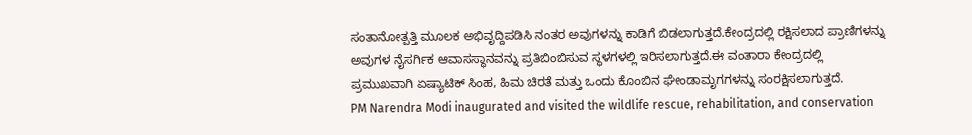ಸಂತಾನೋತ್ಪತ್ತಿ ಮೂಲಕ ಅಭಿವೃದ್ದಿಪಡಿಸಿ ನಂತರ ಅವುಗಳನ್ನು ಕಾಡಿಗೆ ಬಿಡಲಾಗುತ್ತದೆ.ಕೇಂದ್ರದಲ್ಲಿ ರಕ್ಷಿಸಲಾದ ಪ್ರಾಣಿಗಳನ್ನು ಅವುಗಳ ನೈಸರ್ಗಿಕ ಆವಾಸಸ್ಥಾನವನ್ನು ಪ್ರತಿಬಿಂಬಿಸುವ ಸ್ಥಳಗಳಲ್ಲಿ ಇರಿಸಲಾಗುತ್ತದೆ.ಈ ವಂತಾರಾ ಕೇಂದ್ರದಲ್ಲಿ ಪ್ರಮುಖವಾಗಿ ಏಷ್ಯಾಟಿಕ್ ಸಿಂಹ, ಹಿಮ ಚಿರತೆ ಮತ್ತು ಒಂದು ಕೊಂಬಿನ ಘೇಂಡಾಮೃಗಗಳನ್ನು ಸಂರಕ್ಷಿಸಲಾಗುತ್ತದೆ.
PM Narendra Modi inaugurated and visited the wildlife rescue, rehabilitation, and conservation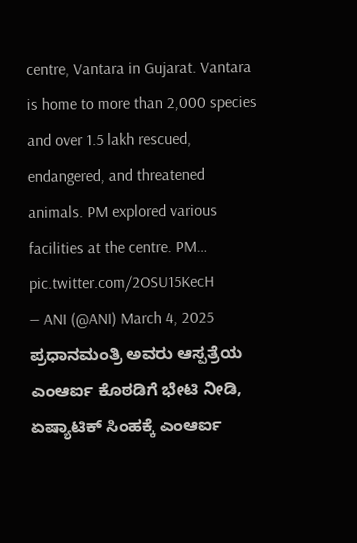centre, Vantara in Gujarat. Vantara is home to more than 2,000 species and over 1.5 lakh rescued, endangered, and threatened animals. PM explored various facilities at the centre. PM… pic.twitter.com/2OSU15KecH
— ANI (@ANI) March 4, 2025
ಪ್ರಧಾನಮಂತ್ರಿ ಅವರು ಆಸ್ಪತ್ರೆಯ ಎಂಆರ್ಐ ಕೊಠಡಿಗೆ ಭೇಟಿ ನೀಡಿ, ಏಷ್ಯಾಟಿಕ್ ಸಿಂಹಕ್ಕೆ ಎಂಆರ್ಐ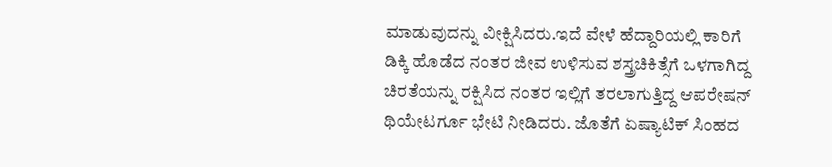ಮಾಡುವುದನ್ನು ವೀಕ್ಷಿಸಿದರು.ಇದೆ ವೇಳೆ ಹೆದ್ದಾರಿಯಲ್ಲಿ ಕಾರಿಗೆ ಡಿಕ್ಕಿ ಹೊಡೆದ ನಂತರ ಜೀವ ಉಳಿಸುವ ಶಸ್ತ್ರಚಿಕಿತ್ಸೆಗೆ ಒಳಗಾಗಿದ್ದ ಚಿರತೆಯನ್ನು ರಕ್ಷಿಸಿದ ನಂತರ ಇಲ್ಲಿಗೆ ತರಲಾಗುತ್ತಿದ್ದ ಆಪರೇಷನ್ ಥಿಯೇಟರ್ಗೂ ಭೇಟಿ ನೀಡಿದರು. ಜೊತೆಗೆ ಏಷ್ಯಾಟಿಕ್ ಸಿಂಹದ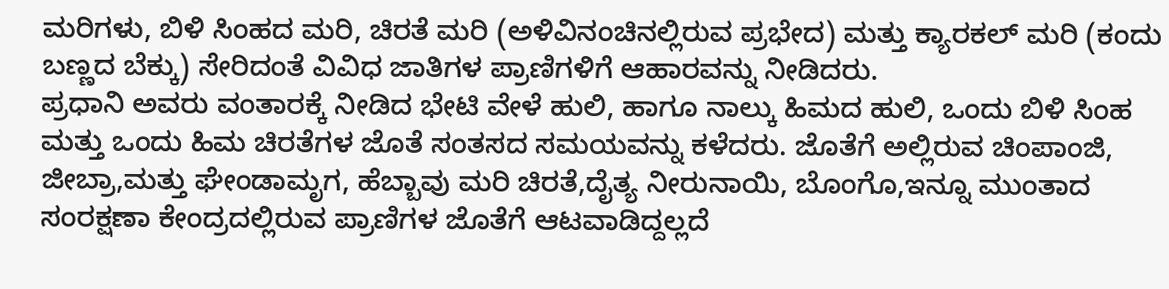ಮರಿಗಳು, ಬಿಳಿ ಸಿಂಹದ ಮರಿ, ಚಿರತೆ ಮರಿ (ಅಳಿವಿನಂಚಿನಲ್ಲಿರುವ ಪ್ರಭೇದ) ಮತ್ತು ಕ್ಯಾರಕಲ್ ಮರಿ (ಕಂದು ಬಣ್ಣದ ಬೆಕ್ಕು) ಸೇರಿದಂತೆ ವಿವಿಧ ಜಾತಿಗಳ ಪ್ರಾಣಿಗಳಿಗೆ ಆಹಾರವನ್ನು ನೀಡಿದರು.
ಪ್ರಧಾನಿ ಅವರು ವಂತಾರಕ್ಕೆ ನೀಡಿದ ಭೇಟಿ ವೇಳೆ ಹುಲಿ, ಹಾಗೂ ನಾಲ್ಕು ಹಿಮದ ಹುಲಿ, ಒಂದು ಬಿಳಿ ಸಿಂಹ ಮತ್ತು ಒಂದು ಹಿಮ ಚಿರತೆಗಳ ಜೊತೆ ಸಂತಸದ ಸಮಯವನ್ನು ಕಳೆದರು. ಜೊತೆಗೆ ಅಲ್ಲಿರುವ ಚಿಂಪಾಂಜಿ, ಜೀಬ್ರಾ,ಮತ್ತು ಘೇಂಡಾಮೃಗ, ಹೆಬ್ಬಾವು ಮರಿ ಚಿರತೆ,ದೈತ್ಯ ನೀರುನಾಯಿ, ಬೊಂಗೊ,ಇನ್ನೂ ಮುಂತಾದ ಸಂರಕ್ಷಣಾ ಕೇಂದ್ರದಲ್ಲಿರುವ ಪ್ರಾಣಿಗಳ ಜೊತೆಗೆ ಆಟವಾಡಿದ್ದಲ್ಲದೆ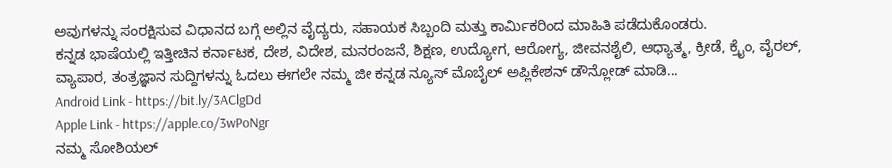ಅವುಗಳನ್ನು ಸಂರಕ್ಷಿಸುವ ವಿಧಾನದ ಬಗ್ಗೆ ಅಲ್ಲಿನ ವೈದ್ಯರು, ಸಹಾಯಕ ಸಿಬ್ಬಂದಿ ಮತ್ತು ಕಾರ್ಮಿಕರಿಂದ ಮಾಹಿತಿ ಪಡೆದುಕೊಂಡರು.
ಕನ್ನಡ ಭಾಷೆಯಲ್ಲಿ ಇತ್ತೀಚಿನ ಕರ್ನಾಟಕ, ದೇಶ, ವಿದೇಶ, ಮನರಂಜನೆ, ಶಿಕ್ಷಣ, ಉದ್ಯೋಗ, ಆರೋಗ್ಯ, ಜೀವನಶೈಲಿ, ಆಧ್ಯಾತ್ಮ, ಕ್ರೀಡೆ, ಕ್ರೈಂ, ವೈರಲ್, ವ್ಯಾಪಾರ, ತಂತ್ರಜ್ಞಾನ ಸುದ್ದಿಗಳನ್ನು ಓದಲು ಈಗಲೇ ನಮ್ಮ ಜೀ ಕನ್ನಡ ನ್ಯೂಸ್ ಮೊಬೈಲ್ ಅಪ್ಲಿಕೇಶನ್ ಡೌನ್ಲೋಡ್ ಮಾಡಿ...
Android Link - https://bit.ly/3AClgDd
Apple Link - https://apple.co/3wPoNgr
ನಮ್ಮ ಸೋಶಿಯಲ್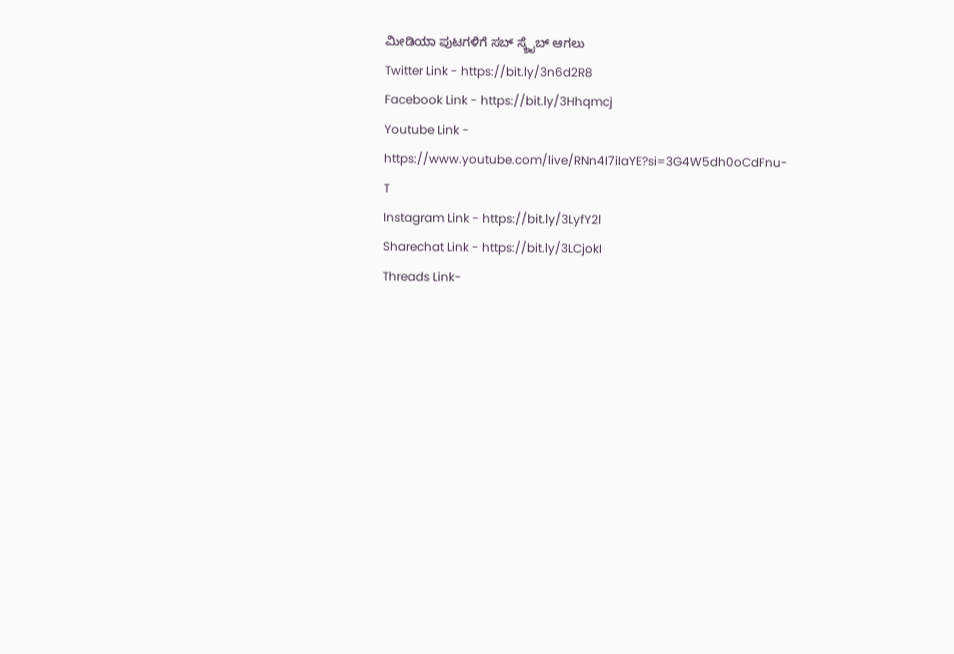ಮೀಡಿಯಾ ಪುಟಗಳಿಗೆ ಸಬ್ ಸ್ಕ್ರೈಬ್ ಆಗಲು
Twitter Link - https://bit.ly/3n6d2R8
Facebook Link - https://bit.ly/3Hhqmcj
Youtube Link - https://www.youtube.com/live/RNn4I7iIaYE?si=3G4W5dh0oCdFnu-T
Instagram Link - https://bit.ly/3LyfY2l
Sharechat Link - https://bit.ly/3LCjokI
Threads Link-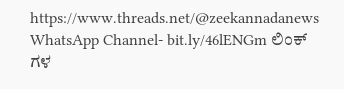https://www.threads.net/@zeekannadanews
WhatsApp Channel- bit.ly/46lENGm ಲಿಂಕ್ ಗಳ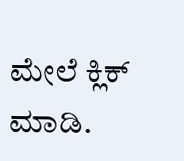ಮೇಲೆ ಕ್ಲಿಕ್ ಮಾಡಿ.